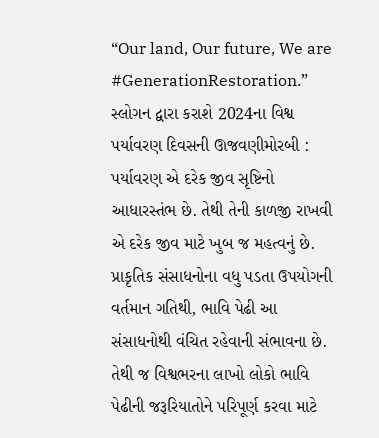“Our land, Our future, We are #GenerationRestoration.” સ્લોગન દ્વારા કરાશે 2024ના વિશ્વ પર્યાવરણ દિવસની ઊજવણીમોરબી : પર્યાવરણ એ દરેક જીવ સૃષ્ટિનો આધારસ્તંભ છે. તેથી તેની કાળજી રાખવી એ દરેક જીવ માટે ખુબ જ મહત્વનું છે. પ્રાકૃતિક સંસાધનોના વધુ પડતા ઉપયોગની વર્તમાન ગતિથી, ભાવિ પેઢી આ સંસાધનોથી વંચિત રહેવાની સંભાવના છે. તેથી જ વિશ્વભરના લાખો લોકો ભાવિ પેઢીની જરૂરિયાતોને પરિપૂર્ણ કરવા માટે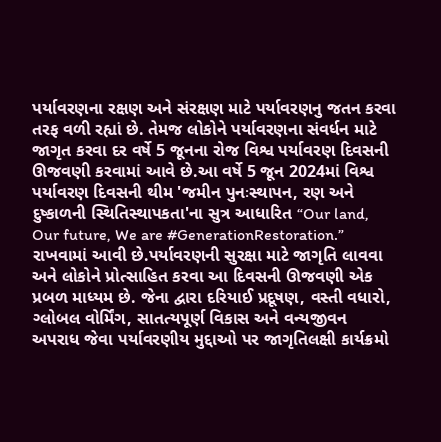પર્યાવરણના રક્ષણ અને સંરક્ષણ માટે પર્યાવરણનુ જતન કરવા તરફ વળી રહ્યાં છે. તેમજ લોકોને પર્યાવરણના સંવર્ધન માટે જાગૃત કરવા દર વર્ષે 5 જૂનના રોજ વિશ્વ પર્યાવરણ દિવસની ઊજવણી કરવામાં આવે છે.આ વર્ષે 5 જૂન 2024માં વિશ્વ પર્યાવરણ દિવસની થીમ 'જમીન પુનઃસ્થાપન, રણ અને દુષ્કાળની સ્થિતિસ્થાપકતા'ના સુત્ર આધારિત “Our land, Our future, We are #GenerationRestoration.” રાખવામાં આવી છે.પર્યાવરણની સુરક્ષા માટે જાગૃતિ લાવવા અને લોકોને પ્રોત્સાહિત કરવા આ દિવસની ઊજવણી એક પ્રબળ માધ્યમ છે. જેના દ્વારા દરિયાઈ પ્રદૂષણ, વસ્તી વધારો, ગ્લોબલ વોર્મિંગ, સાતત્યપૂર્ણ વિકાસ અને વન્યજીવન અપરાધ જેવા પર્યાવરણીય મુદ્દાઓ પર જાગૃતિલક્ષી કાર્યક્રમો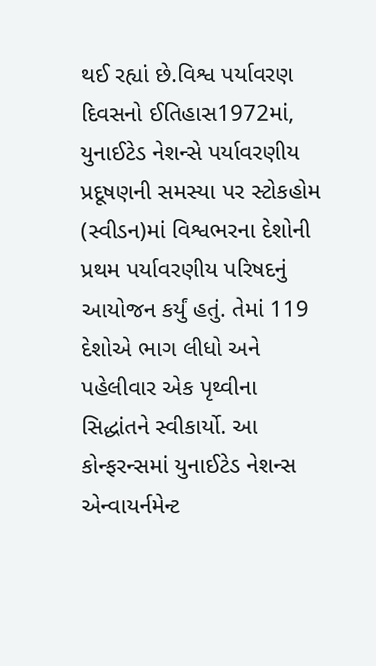થઈ રહ્યાં છે.વિશ્વ પર્યાવરણ દિવસનો ઈતિહાસ1972માં, યુનાઈટેડ નેશન્સે પર્યાવરણીય પ્રદૂષણની સમસ્યા પર સ્ટોકહોમ (સ્વીડન)માં વિશ્વભરના દેશોની પ્રથમ પર્યાવરણીય પરિષદનું આયોજન કર્યું હતું. તેમાં 119 દેશોએ ભાગ લીધો અને પહેલીવાર એક પૃથ્વીના સિદ્ધાંતને સ્વીકાર્યો. આ કોન્ફરન્સમાં યુનાઈટેડ નેશન્સ એન્વાયર્નમેન્ટ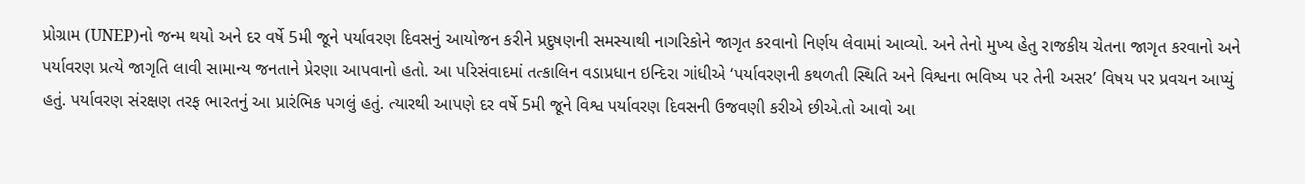પ્રોગ્રામ (UNEP)નો જન્મ થયો અને દર વર્ષે 5મી જૂને પર્યાવરણ દિવસનું આયોજન કરીને પ્રદુષણની સમસ્યાથી નાગરિકોને જાગૃત કરવાનો નિર્ણય લેવામાં આવ્યો. અને તેનો મુખ્ય હેતુ રાજકીય ચેતના જાગૃત કરવાનો અને પર્યાવરણ પ્રત્યે જાગૃતિ લાવી સામાન્ય જનતાને પ્રેરણા આપવાનો હતો. આ પરિસંવાદમાં તત્કાલિન વડાપ્રધાન ઇન્દિરા ગાંધીએ ‘પર્યાવરણની કથળતી સ્થિતિ અને વિશ્વના ભવિષ્ય પર તેની અસર’ વિષય પર પ્રવચન આપ્યું હતું. પર્યાવરણ સંરક્ષણ તરફ ભારતનું આ પ્રારંભિક પગલું હતું. ત્યારથી આપણે દર વર્ષે 5મી જૂને વિશ્વ પર્યાવરણ દિવસની ઉજવણી કરીએ છીએ.તો આવો આ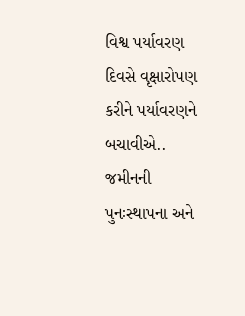વિશ્વ પર્યાવરણ દિવસે વૃક્ષારોપણ કરીને પર્યાવરણને બચાવીએ.. જમીનની પુનઃસ્થાપના અને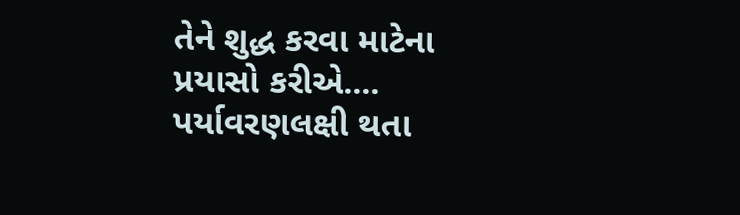તેને શુદ્ધ કરવા માટેના પ્રયાસો કરીએ.... પર્યાવરણલક્ષી થતા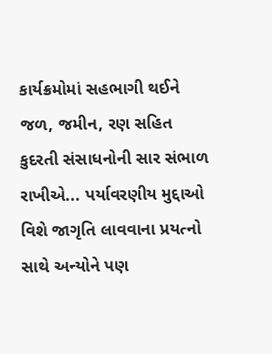કાર્યક્રમોમાં સહભાગી થઈને જળ, જમીન, રણ સહિત કુદરતી સંસાધનોની સાર સંભાળ રાખીએ... પર્યાવરણીય મુદ્દાઓ વિશે જાગૃતિ લાવવાના પ્રયત્નો સાથે અન્યોને પણ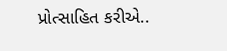પ્રોત્સાહિત કરીએ..